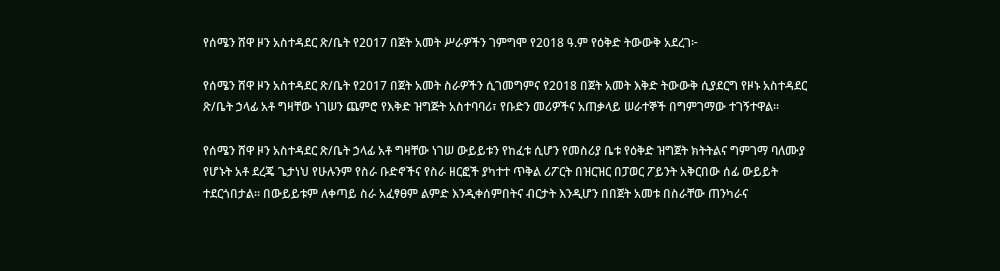የሰሜን ሸዋ ዞን አስተዳደር ጽ/ቤት የ2017 በጀት አመት ሥራዎችን ገምግሞ የ2018 ዓ.ም የዕቅድ ትውውቅ አደረገ፦

የሰሜን ሸዋ ዞን አስተዳደር ጽ/ቤት የ2017 በጀት አመት ስራዎችን ሲገመግምና የ2018 በጀት አመት እቅድ ትውውቅ ሲያደርግ የዞኑ አስተዳደር ጽ/ቤት ኃላፊ አቶ ግዛቸው ነገሠን ጨምሮ የእቅድ ዝግጅት አስተባባሪ፣ የቡድን መሪዎችና አጠቃላይ ሠራተኞች በግምገማው ተገኝተዋል።

የሰሜን ሸዋ ዞን አስተዳደር ጽ/ቤት ኃላፊ አቶ ግዛቸው ነገሠ ውይይቱን የከፈቱ ሲሆን የመስሪያ ቤቱ የዕቅድ ዝግጀት ክትትልና ግምገማ ባለሙያ የሆኑት አቶ ደረጄ ጌታነህ የሁሉንም የስራ ቡድኖችና የስራ ዘርፎች ያካተተ ጥቅል ሪፖርት በዝርዝር በፓወር ፖይንት አቅርበው ሰፊ ውይይት ተደርጎበታል፡፡ በውይይቱም ለቀጣይ ስራ አፈፃፀም ልምድ እንዲቀሰምበትና ብርታት እንዲሆን በበጀት አመቱ በስራቸው ጠንካራና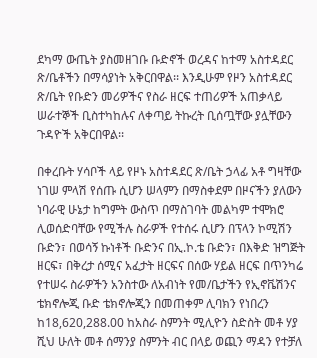ደካማ ውጤት ያስመዘገቡ ቡድኖች ወረዳና ከተማ አስተዳደር ጽ/ቤቶችን በማሳያነት አቅርበዋል፡፡ እንዲሁም የዞን አስተዳደር ጽ/ቤት የቡድን መሪዎችና የስራ ዘርፍ ተጠሪዎች አጠቃላይ ሠራተኞች ቢስተካከሉና ለቀጣይ ትኩረት ቢሰጧቸው ያሏቸውን ጉዳዮች አቅርበዋል፡፡

በቀረቡት ሃሳቦች ላይ የዞኑ አስተዳደር ጽ/ቤት ኃላፊ አቶ ግዛቸው ነገሠ ምላሽ የሰጡ ሲሆን ሠላምን በማስቀደም በዞናችን ያለውን ነባራዊ ሁኔታ ከግምት ውስጥ በማስገባት መልካም ተሞክሮ ሊወሰድባቸው የሚችሉ ስራዎች የተሰሩ ሲሆን በፕላን ኮሚሽን ቡድን፣ በወሳኝ ኩነቶች ቡድንና በኢ.ኮ.ቴ ቡድን፣ በእቅድ ዝግጅት ዘርፍ፣ በቅረታ ሰሚና አፈታት ዘርፍና በሰው ሃይል ዘርፍ በጥንካሬ የተሠሩ ስራዎችን አንስተው ለአብነት የመ/ቤታችን የኢኖቬሽንና ቴክኖሎጂ ቡድ ቴክኖሎጂን በመጠቀም ሊባክን የነበረን ከ18,620,288.00 ከአስራ ስምንት ሚሊዮን ስድስት መቶ ሃያ ሺህ ሁለት መቶ ሰማንያ ስምንት ብር በላይ ወጪን ማዳን የተቻለ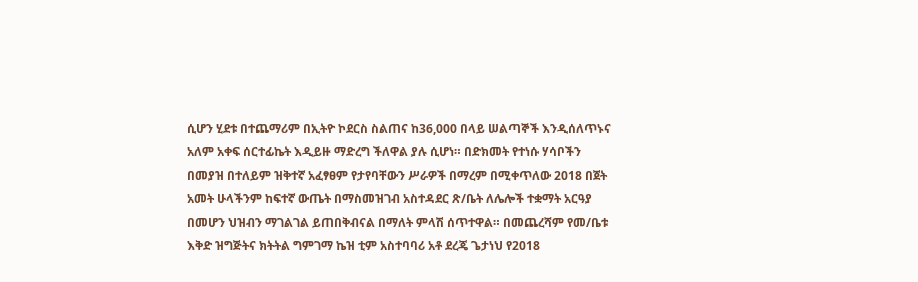ሲሆን ሂደቱ በተጨማሪም በኢትዮ ኮደርስ ስልጠና ከ36,000 በላይ ሠልጣኞች እንዲሰለጥኑና አለም አቀፍ ሰርተፊኬት እዲይዙ ማድረግ ችለዋል ያሉ ሲሆነ። በድክመት የተነሱ ሃሳቦችን በመያዝ በተለይም ዝቅተኛ አፈፃፀም የታየባቸውን ሥራዎች በማረም በሚቀጥለው 2018 በጀት አመት ሁላችንም ከፍተኛ ውጤት በማስመዝገብ አስተዳደር ጽ/ቤት ለሌሎች ተቋማት አርዓያ በመሆን ህዝብን ማገልገል ይጠበቅብናል በማለት ምላሽ ሰጥተዋል። በመጨረሻም የመ/ቤቱ እቅድ ዝግጅትና ክትትል ግምገማ ኬዝ ቲም አስተባባሪ አቶ ደረጄ ጌታነህ የ2018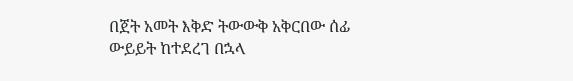በጀት አመት እቅድ ትውውቅ አቅርበው ሰፊ ውይይት ከተደረገ በኋላ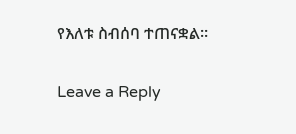የእለቱ ስብሰባ ተጠናቋል።

Leave a Reply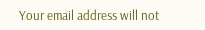Your email address will not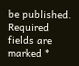be published. Required fields are marked *